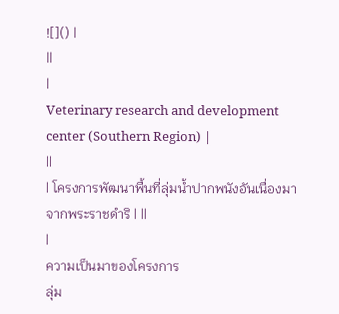![]() |
||
|
Veterinary research and development center (Southern Region) |
||
| โครงการพัฒนาพื้นที่ลุ่มน้ำปากพนังอันเนื่องมาจากพระราชดำริ | ||
|
ความเป็นมาของโครงการ
ลุ่ม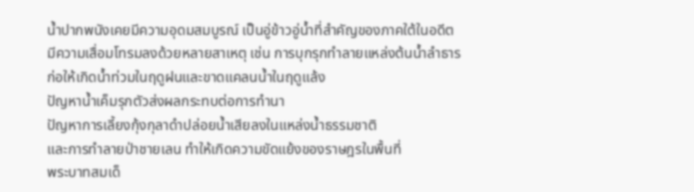น้ำปากพนังเคยมีความอุดมสมบูรณ์ เป็นอู่ข้าวอู่น้ำที่สำคัญของภาคใต้ในอดีต
มีความเสื่อมโทรมลงด้วยหลายสาเหตุ เช่น การบุกรุกทำลายแหล่งต้นน้ำลำธาร
ก่อให้เกิดน้ำท่วมในฤดูฝนและขาดแคลนน้ำในฤดูแล้ง
ปัญหาน้ำเค็มรุกตัวส่งผลกระทบต่อการทำนา
ปัญหาการเลี้ยงกุ้งกุลาดำปล่อยน้ำเสียลงในแหล่งน้ำธรรมชาติ
และการทำลายป่าชายเลน ทำให้เกิดความขัดแย้งของราษฎรในพื้นที่
พระบาทสมเด็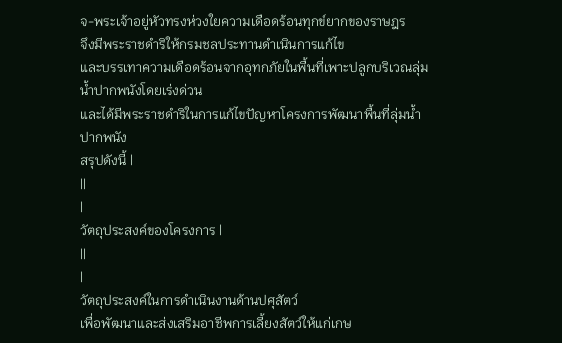จ-พระเจ้าอยู่หัวทรงห่วงใยความเดือดร้อนทุกข์ยากของราษฎร
จึงมีพระราชดำริให้กรมชลประทานดำเนินการแก้ไข
และบรรเทาความเดือดร้อนจากอุทกภัยในพื้นที่เพาะปลูกบริเวณลุ่มน้ำปากพนังโดยเร่งด่วน
และได้มีพระราชดำริในการแก้ไขปัญหาโครงการพัฒนาพื้นที่ลุ่มน้ำปากพนัง
สรุปดังนี้ |
||
|
วัตถุประสงค์ของโครงการ |
||
|
วัตถุประสงค์ในการดำเนินงานด้านปศุสัตว์
เพื่อพัฒนาและส่งเสริมอาชีพการเลี้ยงสัตว์ให้แก่เกษ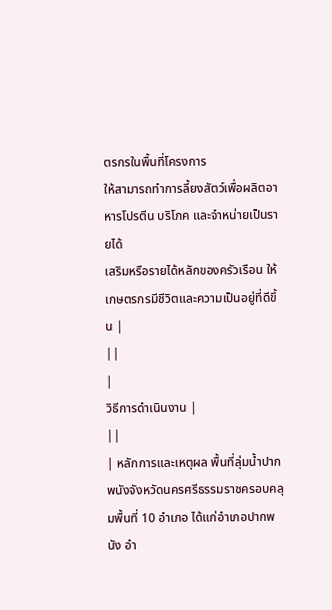ตรกรในพื้นที่โครงการ
ให้สามารถทำการลี้ยงสัตว์เพื่อผลิตอาหารโปรตีน บริโภค และจำหน่ายเป็นรายได้
เสริมหรือรายได้หลักของครัวเรือน ให้เกษตรกรมีชีวิตและความเป็นอยู่ที่ดีขึ้น |
||
|
วิธีการดำเนินงาน |
||
| หลักการและเหตุผล พื้นที่ลุ่มน้ำปากพนังจังหวัดนครศรีธรรมราชครอบคลุมพื้นที่ 10 อำเภอ ได้แก่อำเภอปากพนัง อำ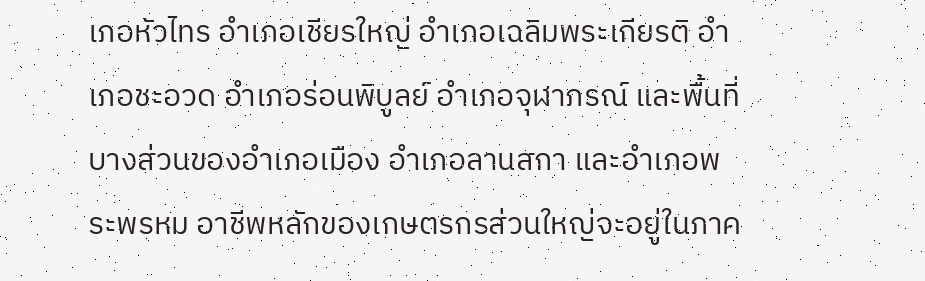เภอหัวไทร อำเภอเชียรใหญ่ อำเภอเฉลิมพระเกียรติ อำเภอชะอวด อำเภอร่อนพิบูลย์ อำเภอจุฬาภรณ์ และพื้นที่บางส่วนของอำเภอเมือง อำเภอลานสกา และอำเภอพระพรหม อาชีพหลักของเกษตรกรส่วนใหญ่จะอยู่ในภาค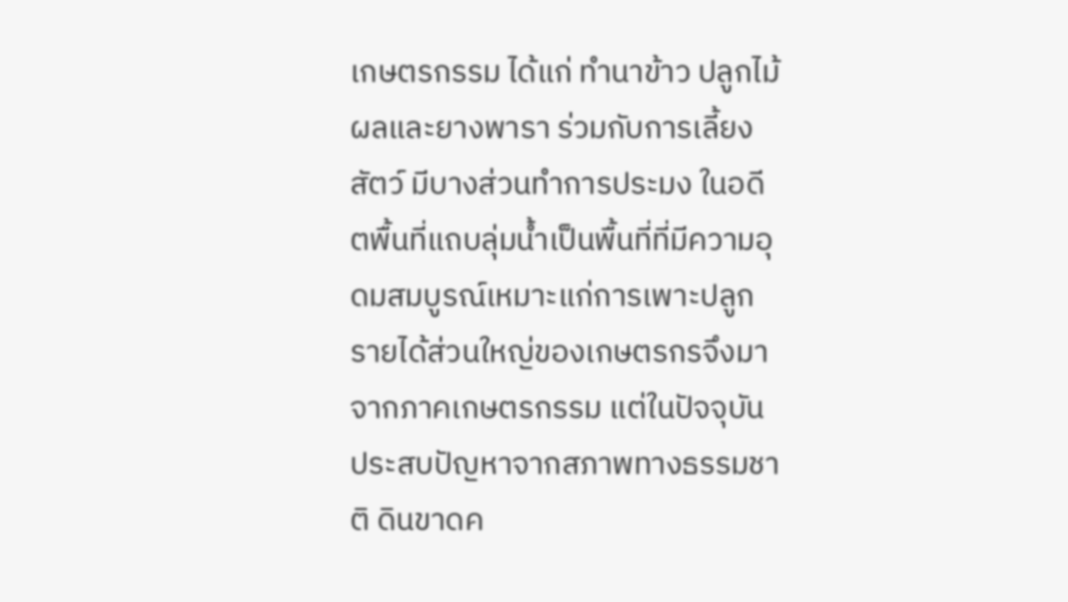เกษตรกรรม ได้แก่ ทำนาข้าว ปลูกไม้ผลและยางพารา ร่วมกับการเลี้ยงสัตว์ มีบางส่วนทำการประมง ในอดีตพื้นที่แถบลุ่มน้ำเป็นพื้นที่ที่มีความอุดมสมบูรณ์เหมาะแก่การเพาะปลูก รายได้ส่วนใหญ่ของเกษตรกรจึงมาจากภาคเกษตรกรรม แต่ในปัจจุบันประสบปัญหาจากสภาพทางธรรมชาติ ดินขาดค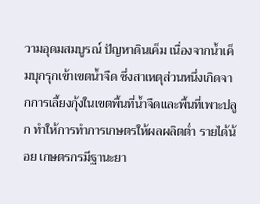วามอุดมสมบูรณ์ ปัญหาดินเค็ม เนื่องจากน้ำเค็มบุกรุกเข้าเขตน้ำจืด ซึ่งสาเหตุส่วนหนึ่งเกิดจากการเลี้ยงกุ้งในเขตพื้นที่น้ำจืดและพื้นที่เพาะปลูก ทำให้การทำการเกษตรให้ผลผลิตต่ำ รายได้น้อย เกษตรกรมีฐานะยา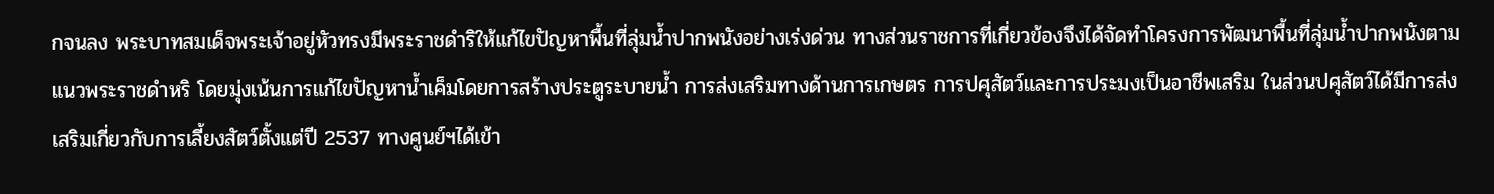กจนลง พระบาทสมเด็จพระเจ้าอยู่หัวทรงมีพระราชดำริให้แก้ไขปัญหาพื้นที่ลุ่มน้ำปากพนังอย่างเร่งด่วน ทางส่วนราชการที่เกี่ยวข้องจึงได้จัดทำโครงการพัฒนาพื้นที่ลุ่มน้ำปากพนังตามแนวพระราชดำหริ โดยมุ่งเน้นการแก้ไขปัญหาน้ำเค็มโดยการสร้างประตูระบายน้ำ การส่งเสริมทางด้านการเกษตร การปศุสัตว์และการประมงเป็นอาชีพเสริม ในส่วนปศุสัตว์ได้มีการส่งเสริมเกี่ยวกับการเลี้ยงสัตว์ตั้งแต่ปี 2537 ทางศูนย์ฯได้เข้า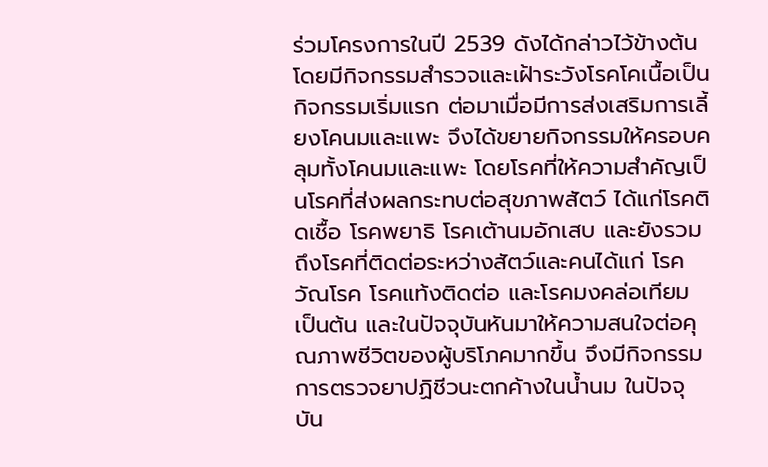ร่วมโครงการในปี 2539 ดังได้กล่าวไว้ข้างต้น โดยมีกิจกรรมสำรวจและเฝ้าระวังโรคโคเนื้อเป็นกิจกรรมเริ่มแรก ต่อมาเมื่อมีการส่งเสริมการเลี้ยงโคนมและแพะ จึงได้ขยายกิจกรรมให้ครอบคลุมทั้งโคนมและแพะ โดยโรคที่ให้ความสำคัญเป็นโรคที่ส่งผลกระทบต่อสุขภาพสัตว์ ได้แก่โรคติดเชื้อ โรคพยาธิ โรคเต้านมอักเสบ และยังรวมถึงโรคที่ติดต่อระหว่างสัตว์และคนได้แก่ โรควัณโรค โรคแท้งติดต่อ และโรคมงคล่อเทียม เป็นต้น และในปัจจุบันหันมาให้ความสนใจต่อคุณภาพชีวิตของผู้บริโภคมากขึ้น จึงมีกิจกรรมการตรวจยาปฏิชีวนะตกค้างในน้ำนม ในปัจจุบัน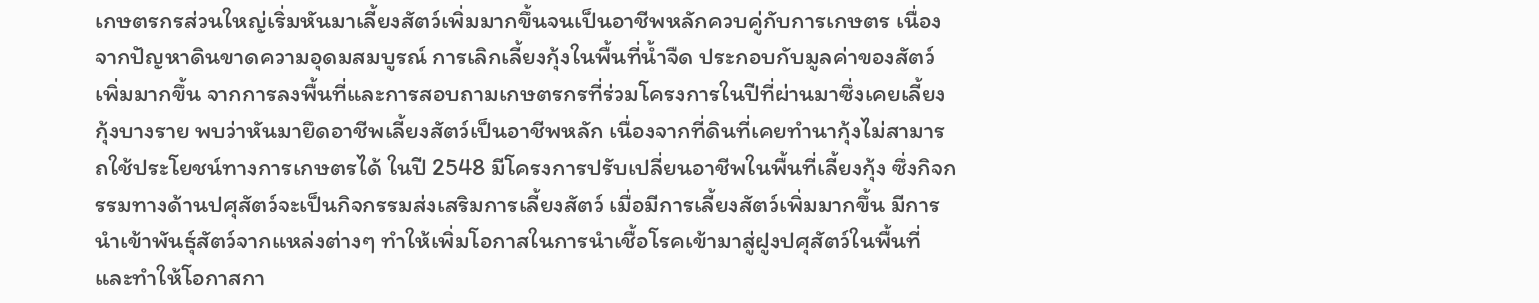เกษตรกรส่วนใหญ่เริ่มหันมาเลี้ยงสัตว์เพิ่มมากขึ้นจนเป็นอาชีพหลักควบคู่กับการเกษตร เนื่องจากปัญหาดินขาดความอุดมสมบูรณ์ การเลิกเลี้ยงกุ้งในพื้นที่น้ำจืด ประกอบกับมูลค่าของสัตว์เพิ่มมากขึ้น จากการลงพื้นที่และการสอบถามเกษตรกรที่ร่วมโครงการในปีที่ผ่านมาซึ่งเคยเลี้ยงกุ้งบางราย พบว่าหันมายึดอาชีพเลี้ยงสัตว์เป็นอาชีพหลัก เนื่องจากที่ดินที่เคยทำนากุ้งไม่สามารถใช้ประโยชน์ทางการเกษตรได้ ในปี 2548 มีโครงการปรับเปลี่ยนอาชีพในพื้นที่เลี้ยงกุ้ง ซึ่งกิจกรรมทางด้านปศุสัตว์จะเป็นกิจกรรมส่งเสริมการเลี้ยงสัตว์ เมื่อมีการเลี้ยงสัตว์เพิ่มมากขึ้น มีการนำเข้าพันธุ์สัตว์จากแหล่งต่างๆ ทำให้เพิ่มโอกาสในการนำเชื้อโรคเข้ามาสู่ฝูงปศุสัตว์ในพื้นที่ และทำให้โอกาสกา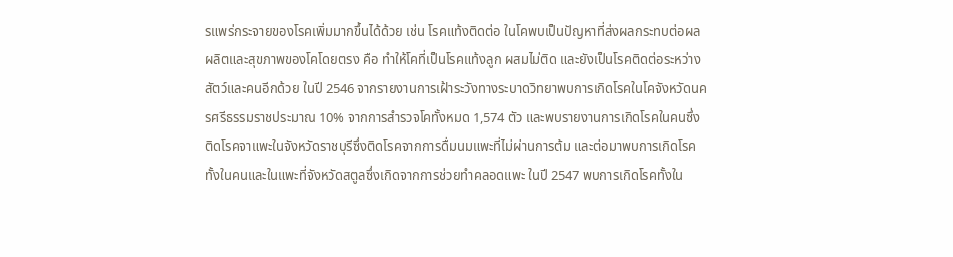รแพร่กระจายของโรคเพิ่มมากขึ้นได้ด้วย เช่น โรคแท้งติดต่อ ในโคพบเป็นปัญหาที่ส่งผลกระทบต่อผลผลิตและสุขภาพของโคโดยตรง คือ ทำให้โคที่เป็นโรคแท้งลูก ผสมไม่ติด และยังเป็นโรคติดต่อระหว่างสัตว์และคนอีกด้วย ในปี 2546 จากรายงานการเฝ้าระวังทางระบาดวิทยาพบการเกิดโรคในโคจังหวัดนครศรีธรรมราชประมาณ 10% จากการสำรวจโคทั้งหมด 1,574 ตัว และพบรายงานการเกิดโรคในคนซึ่งติดโรคจาแพะในจังหวัดราชบุรีซึ่งติดโรคจากการดื่มนมแพะที่ไม่ผ่านการต้ม และต่อมาพบการเกิดโรคทั้งในคนและในแพะที่จังหวัดสตูลซึ่งเกิดจากการช่วยทำคลอดแพะ ในปี 2547 พบการเกิดโรคทั้งใน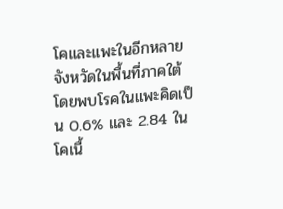โคและแพะในอีกหลายจังหวัดในพื้นที่ภาคใต้โดยพบโรคในแพะคิดเป็น 0.6% และ 2.84 ในโคเนื้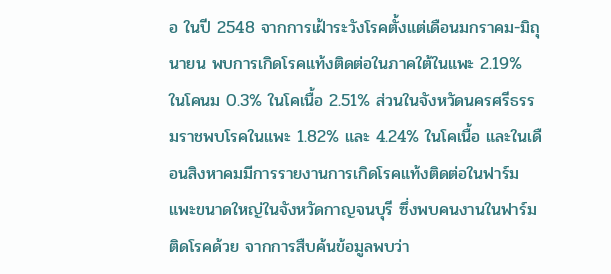อ ในปี 2548 จากการเฝ้าระวังโรคตั้งแต่เดือนมกราคม-มิถุนายน พบการเกิดโรคแท้งติดต่อในภาคใต้ในแพะ 2.19% ในโคนม 0.3% ในโคเนื้อ 2.51% ส่วนในจังหวัดนครศรีธรรมราชพบโรคในแพะ 1.82% และ 4.24% ในโคเนื้อ และในเดือนสิงหาคมมีการรายงานการเกิดโรคแท้งติดต่อในฟาร์มแพะขนาดใหญ่ในจังหวัดกาญจนบุรี ซึ่งพบคนงานในฟาร์มติดโรคด้วย จากการสืบค้นข้อมูลพบว่า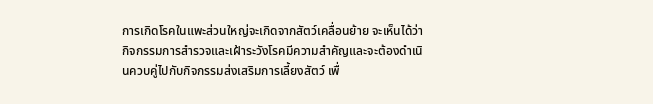การเกิดโรคในแพะส่วนใหญ่จะเกิดจากสัตว์เคลื่อนย้าย จะเห็นได้ว่ากิจกรรมการสำรวจและเฝ้าระวังโรคมีความสำคัญและจะต้องดำเนินควบคู่ไปกับกิจกรรมส่งเสริมการเลี้ยงสัตว์ เพื่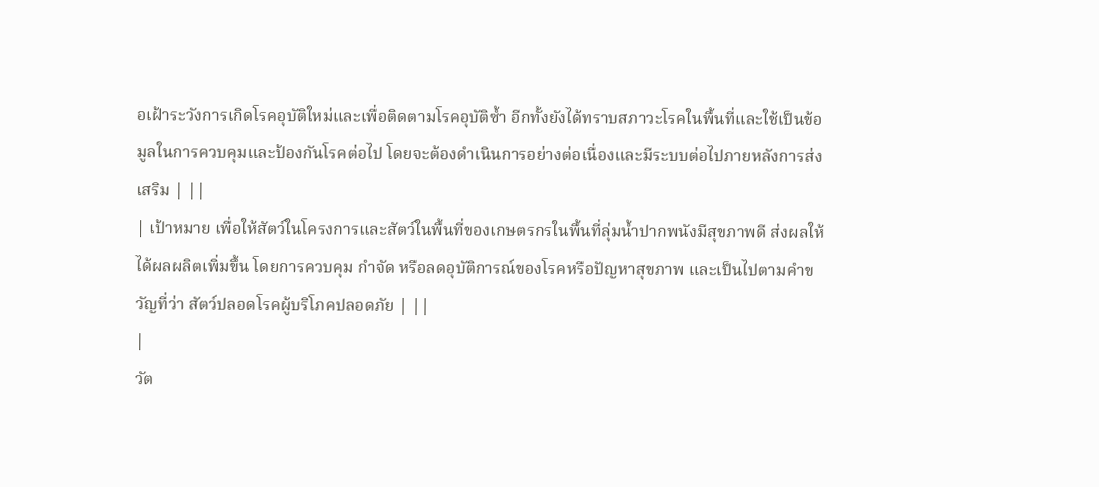อเฝ้าระวังการเกิดโรคอุบัติใหม่และเพื่อติดตามโรคอุบัติซ้ำ อีกทั้งยังได้ทราบสภาวะโรคในพื้นที่และใช้เป็นข้อมูลในการควบคุมและป้องกันโรคต่อไป โดยจะต้องดำเนินการอย่างต่อเนื่องและมีระบบต่อไปภายหลังการส่งเสริม | ||
| เป้าหมาย เพื่อให้สัตว์ในโครงการและสัตว์ในพื้นที่ของเกษตรกรในพื้นที่ลุ่มน้ำปากพนังมีสุขภาพดี ส่งผลให้ได้ผลผลิตเพิ่มขึ้น โดยการควบคุม กำจัด หรือลดอุบัติการณ์ของโรคหรือปัญหาสุขภาพ และเป็นไปตามคำขวัญที่ว่า สัตว์ปลอดโรคผู้บริโภคปลอดภัย | ||
|
วัต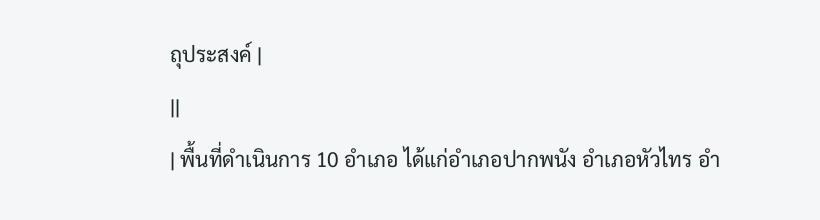ถุประสงค์ |
||
| พื้นที่ดำเนินการ 10 อำเภอ ได้แก่อำเภอปากพนัง อำเภอหัวไทร อำ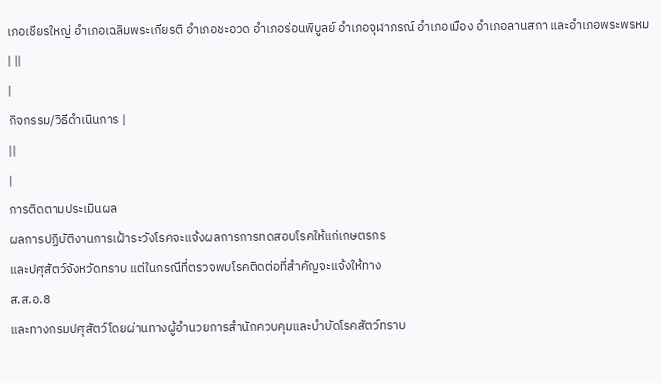เภอเชียรใหญ่ อำเภอเฉลิมพระเกียรติ อำเภอชะอวด อำเภอร่อนพิบูลย์ อำเภอจุฬาภรณ์ อำเภอเมือง อำเภอลานสกา และอำเภอพระพรหม | ||
|
กิจกรรม/วิธีดำเนินการ |
||
|
การติดตามประเมินผล
ผลการปฏิบัติงานการเฝ้าระวังโรคจะแจ้งผลการการทดสอบโรคให้แก่เกษตรกร
และปศุสัตว์จังหวัดทราบ แต่ในกรณีที่ตรวจพบโรคติดต่อที่สำคัญจะแจ้งให้ทาง
ส.ส.อ.8
และทางกรมปศุสัตว์โดยผ่านทางผู้อำนวยการสำนักควบคุมและบำบัดโรคสัตว์ทราบ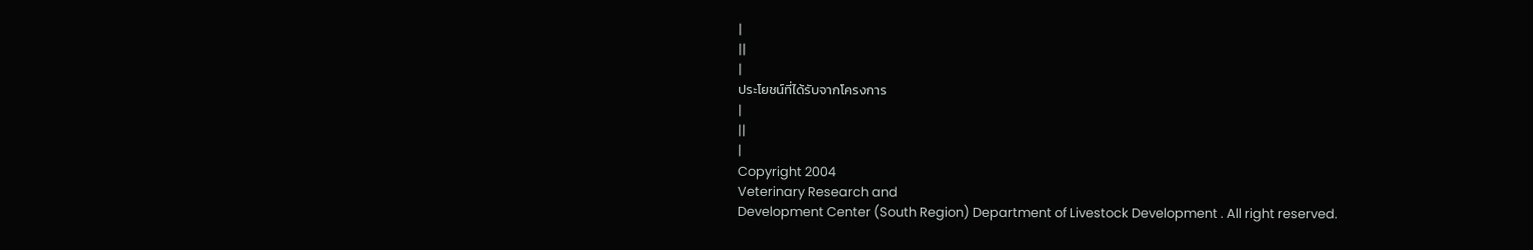|
||
|
ประโยชน์ที่ได้รับจากโครงการ
|
||
|
Copyright 2004
Veterinary Research and
Development Center (South Region) Department of Livestock Development . All right reserved.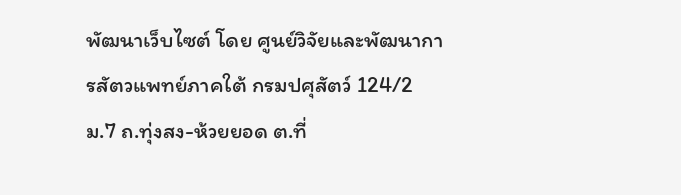พัฒนาเว็บไซต์ โดย ศูนย์วิจัยและพัฒนาการสัตวแพทย์ภาคใต้ กรมปศุสัตว์ 124/2 ม.7 ถ.ทุ่งสง-ห้วยยอด ต.ที่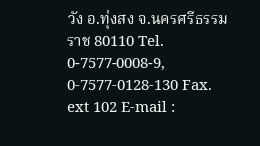วัง อ.ทุ่งสง จ.นครศรีธรรมราช 80110 Tel. 0-7577-0008-9, 0-7577-0128-130 Fax. ext 102 E-mail :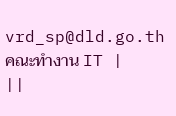vrd_sp@dld.go.th คณะทำงาน IT |
||